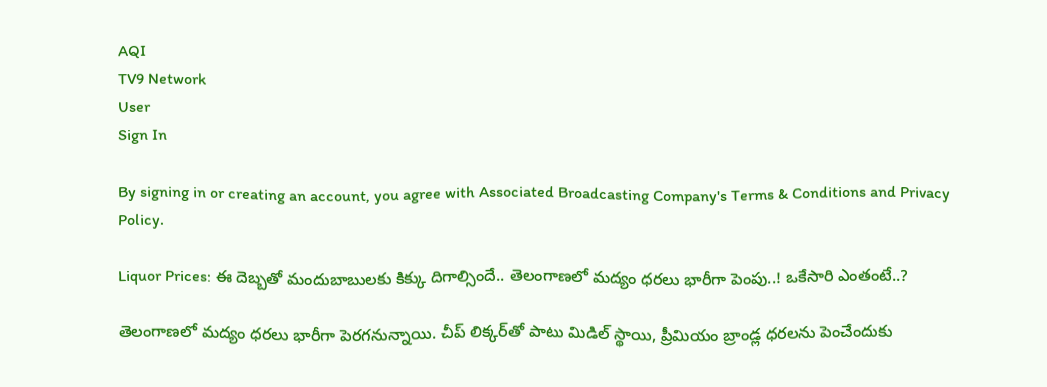AQI
TV9 Network
User
Sign In

By signing in or creating an account, you agree with Associated Broadcasting Company's Terms & Conditions and Privacy Policy.

Liquor Prices: ఈ దెబ్బతో మందుబాబులకు కిక్కు దిగాల్సిందే.. తెలంగాణలో మద్యం ధరలు భారీగా పెంపు..! ఒకేసారి ఎంతంటే..?

తెలంగాణలో మద్యం ధరలు భారీగా పెరగనున్నాయి. చీప్ లిక్కర్‌తో పాటు మిడిల్ స్థాయి, ప్రీమియం బ్రాండ్ల ధరలను పెంచేందుకు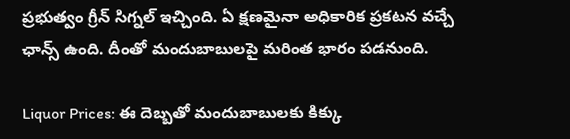ప్రభుత్వం గ్రీన్ సిగ్నల్ ఇచ్చింది. ఏ క్షణమైనా అధికారిక ప్రకటన వచ్చే ఛాన్స్ ఉంది. దీంతో మందుబాబులపై మరింత భారం పడనుంది.

Liquor Prices: ఈ దెబ్బతో మందుబాబులకు కిక్కు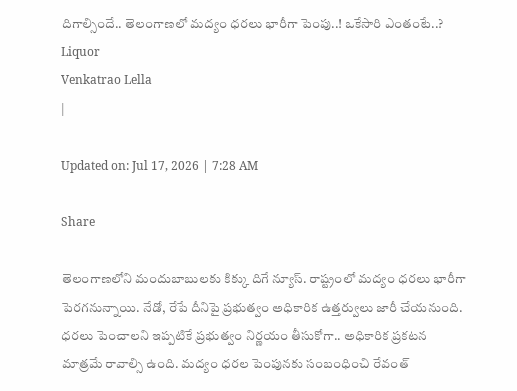దిగాల్సిందే.. తెలంగాణలో మద్యం ధరలు భారీగా పెంపు..! ఒకేసారి ఎంతంటే..?
Liquor
Venkatrao Lella
|

Updated on: Jul 17, 2026 | 7:28 AM

Share

తెలంగాణలోని మందుబాబులకు కిక్కు దిగే న్యూస్. రాష్ట్రంలో మద్యం ధరలు భారీగా పెరగనున్నాయి. నేడో, రేపే దీనిపై ప్రభుత్వం అధికారిక ఉత్తర్వులు జారీ చేయనుంది. ధరలు పెంచాలని ఇప్పటికే ప్రభుత్వం నిర్ణయం తీసుకోగా.. అధికారిక ప్రకటన మాత్రమే రావాల్సి ఉంది. మద్యం ధరల పెంపునకు సంబంధించి రేవంత్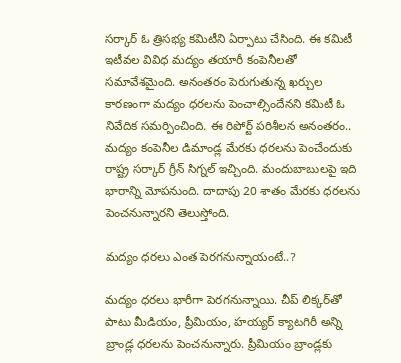సర్కార్ ఓ త్రిసభ్య కమిటీని ఏర్పాటు చేసింది. ఈ కమిటీ ఇటీవల వివిధ మద్యం తయారీ కంపెనీలతో సమావేశమైంది. అనంతరం పెరుగుతున్న ఖర్చుల కారణంగా మద్యం ధరలను పెంచాల్సిందేనని కమిటీ ఓ నివేదిక సమర్పించింది. ఈ రిపోర్ట్ పరిశీలన అనంతరం.. మద్యం కంపెనీల డిమాండ్ల మేరకు ధరలను పెంచేందుకు రాష్ట్ర సర్కార్ గ్రీన్ సిగ్నల్ ఇచ్చింది. మందుబాబులపై ఇది భారాన్ని మోపనుంది. దాదాపు 20 శాతం మేరకు ధరలను పెంచనున్నారని తెలుస్తోంది.

మద్యం ధరలు ఎంత పెరగనున్నాయంటే..?

మద్యం ధరలు భారీగా పెరగనున్నాయి. చీప్‌ లిక్కర్‌తో పాటు మీడియం, ప్రీమియం, హయ్యర్‌ క్యాటగిరీ అన్ని బ్రాండ్ల ధరలను పెంచనున్నారు. ప్రీమియం బ్రాండ్లకు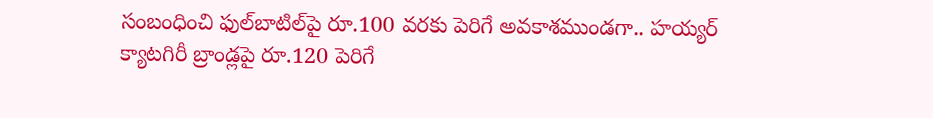సంబంధించి ఫుల్‌బాటిల్‌పై రూ.100 వరకు పెరిగే అవకాశముండగా.. హయ్యర్‌ క్యాటగిరీ బ్రాండ్లపై రూ.120 పెరిగే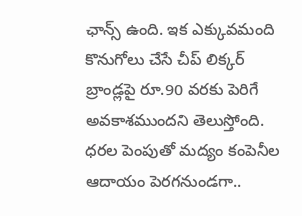ఛాన్స్ ఉంది. ఇక ఎక్కువమంది కొనుగోలు చేసే చీప్‌ లిక్కర్‌ బ్రాండ్లపై రూ.90 వరకు పెరిగే అవకాశముందని తెలుస్తోంది. ధరల పెంపుతో మద్యం కంపెనీల ఆదాయం పెరగనుండగా..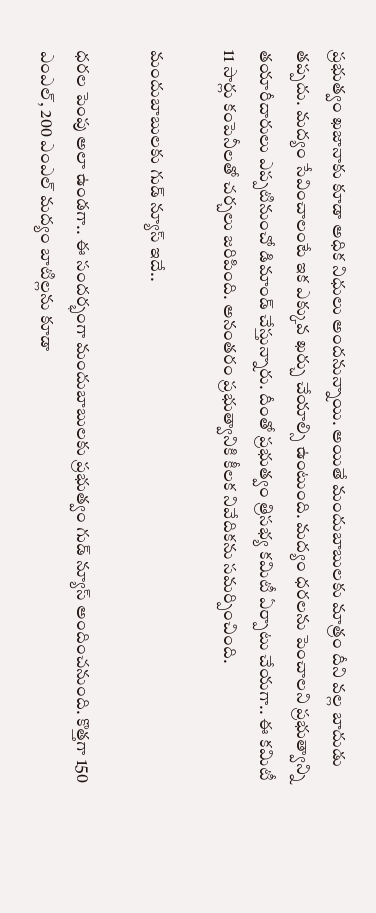ప్రభుత్వం ఖజానాకు కూడా అధిక నిధులు అందనున్నాయి. అయితే మందుబాబులకు మాత్రం దీని వల్ల బాదుడు తప్పదు. మద్యం సేవించాలంటే ఇక ఎక్కువ ఖర్చు చేయాల్సి ఉంటుంది. మద్యం ధరలను పెంచాలని ప్రభుత్వాన్ని తయారీదారులు ఎప్పటినుంచో డిమాండ్ చేస్తున్నారు. దీంతో ప్రభుత్వం త్రిసభ్య కమిటీ ఏర్పాటు చేయగా.. ఈ కమిటీ 11 సార్లు కంపెనీలతో చర్చలు జరిపింది. అనంతరం ప్రభుత్వానికి కీలక నివేదికను సమర్పించింది.

మందుబాబులకు గుడ్ న్యూస్ ఇదే..

ధరల పెంపు అలా ఉండగా.. ఈ సందర్భంగా మందుబాబులకు ప్రభుత్వం గుడ్ న్యూస్ అందించనుంది. కొత్తగా 150 ఎంఎల్, 200 ఎంఎల్ మద్యం బాటిల్లను కూడా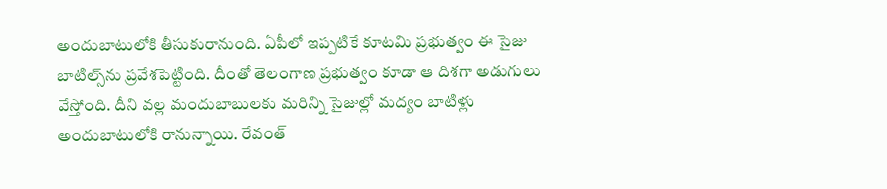అందుబాటులోకి తీసుకురానుంది. ఏపీలో ఇప్పటికే కూటమి ప్రభుత్వం ఈ సైజు బాటిల్స్‌ను ప్రవేశపెట్టింది. దీంతో తెలంగాణ ప్రభుత్వం కూడా ఆ దిశగా అడుగులు వేస్తోంది. దీని వల్ల మందుబాబులకు మరిన్ని సైజుల్లో మద్యం బాటిళ్లు అందుబాటులోకి రానున్నాయి. రేవంత్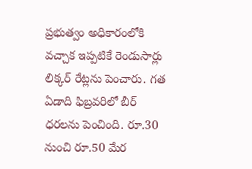ప్రభుత్వం అధికారంలోకి వచ్చాక ఇప్పటికే రెండుసార్లు లిక్కర్ రేట్లను పెంచారు. గత ఏడాది ఫిబ్రవరిలో బీర్ ధరలను పెంచింది. రూ.30 నుంచి రూ.50 మేర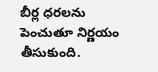బీర్ల ధరలను పెంచుతూ నిర్ణయం తీసుకుంది.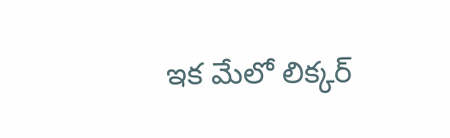ఇక మేలో లిక్కర్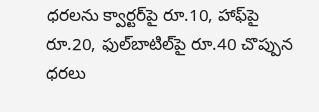ధరలను క్వార్టర్‌పై రూ.10, హాఫ్‌పై రూ.20, ఫుల్‌బాటిల్‌పై రూ.40 చొప్పున ధరలు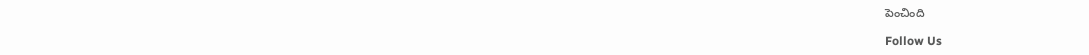పెంచింది

Follow Us